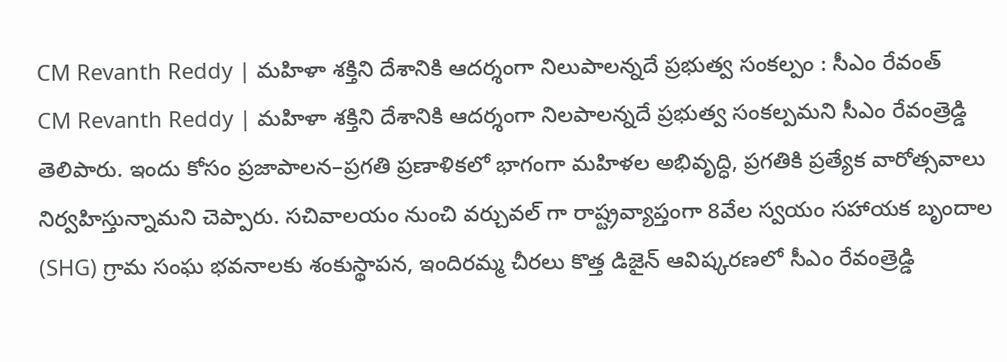CM Revanth Reddy | మహిళా శక్తిని దేశానికి ఆదర్శంగా నిలుపాలన్నదే ప్రభుత్వ సంకల్పం : సీఎం రేవంత్
CM Revanth Reddy | మహిళా శక్తిని దేశానికి ఆదర్శంగా నిలపాలన్నదే ప్రభుత్వ సంకల్పమని సీఎం రేవంత్రెడ్డి తెలిపారు. ఇందు కోసం ప్రజాపాలన–ప్రగతి ప్రణాళికలో భాగంగా మహిళల అభివృద్ధి, ప్రగతికి ప్రత్యేక వారోత్సవాలు నిర్వహిస్తున్నామని చెప్పారు. సచివాలయం నుంచి వర్చువల్ గా రాష్ట్రవ్యాప్తంగా 8వేల స్వయం సహాయక బృందాల (SHG) గ్రామ సంఘ భవనాలకు శంకుస్థాపన, ఇందిరమ్మ చీరలు కొత్త డిజైన్ ఆవిష్కరణలో సీఎం రేవంత్రెడ్డి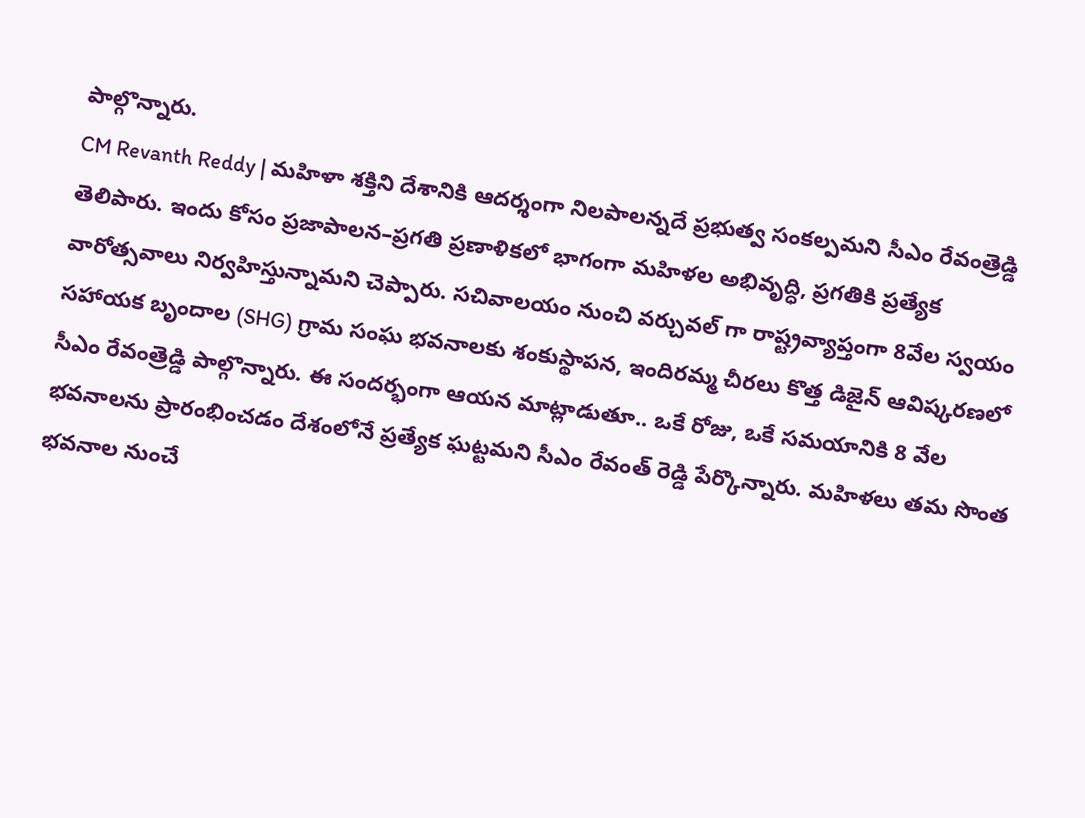పాల్గొన్నారు.
CM Revanth Reddy | మహిళా శక్తిని దేశానికి ఆదర్శంగా నిలపాలన్నదే ప్రభుత్వ సంకల్పమని సీఎం రేవంత్రెడ్డి తెలిపారు. ఇందు కోసం ప్రజాపాలన–ప్రగతి ప్రణాళికలో భాగంగా మహిళల అభివృద్ధి, ప్రగతికి ప్రత్యేక వారోత్సవాలు నిర్వహిస్తున్నామని చెప్పారు. సచివాలయం నుంచి వర్చువల్ గా రాష్ట్రవ్యాప్తంగా 8వేల స్వయం సహాయక బృందాల (SHG) గ్రామ సంఘ భవనాలకు శంకుస్థాపన, ఇందిరమ్మ చీరలు కొత్త డిజైన్ ఆవిష్కరణలో సీఎం రేవంత్రెడ్డి పాల్గొన్నారు. ఈ సందర్భంగా ఆయన మాట్లాడుతూ.. ఒకే రోజు, ఒకే సమయానికి 8 వేల భవనాలను ప్రారంభించడం దేశంలోనే ప్రత్యేక ఘట్టమని సీఎం రేవంత్ రెడ్డి పేర్కొన్నారు. మహిళలు తమ సొంత భవనాల నుంచే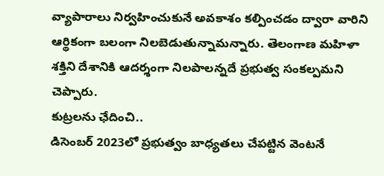వ్యాపారాలు నిర్వహించుకునే అవకాశం కల్పించడం ద్వారా వారిని ఆర్థికంగా బలంగా నిలబెడుతున్నామన్నారు. తెలంగాణ మహిళా శక్తిని దేశానికి ఆదర్శంగా నిలపాలన్నదే ప్రభుత్వ సంకల్పమని చెప్పారు.
కుట్రలను ఛేదించి..
డిసెంబర్ 2023లో ప్రభుత్వం బాధ్యతలు చేపట్టిన వెంటనే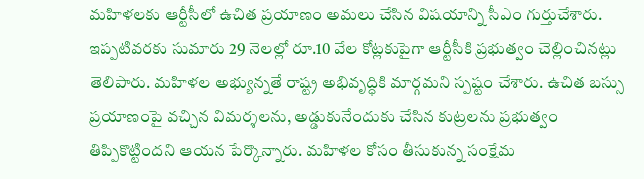మహిళలకు ఆర్టీసీలో ఉచిత ప్రయాణం అమలు చేసిన విషయాన్ని సీఎం గుర్తుచేశారు. ఇప్పటివరకు సుమారు 29 నెలల్లో రూ.10 వేల కోట్లకుపైగా ఆర్టీసీకి ప్రభుత్వం చెల్లించినట్లు తెలిపారు. మహిళల అభ్యున్నతే రాష్ట్ర అభివృద్ధికి మార్గమని స్పష్టం చేశారు. ఉచిత బస్సు ప్రయాణంపై వచ్చిన విమర్శలను, అడ్డుకునేందుకు చేసిన కుట్రలను ప్రభుత్వం తిప్పికొట్టిందని ఆయన పేర్కొన్నారు. మహిళల కోసం తీసుకున్న సంక్షేమ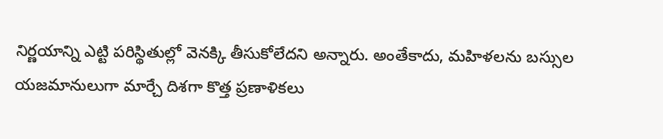నిర్ణయాన్ని ఎట్టి పరిస్థితుల్లో వెనక్కి తీసుకోలేదని అన్నారు. అంతేకాదు, మహిళలను బస్సుల యజమానులుగా మార్చే దిశగా కొత్త ప్రణాళికలు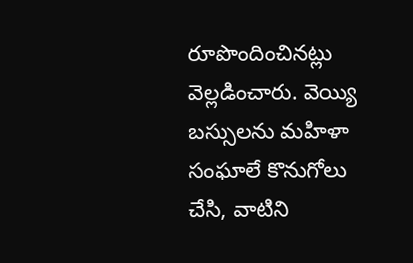రూపొందించినట్లు వెల్లడించారు. వెయ్యి బస్సులను మహిళా సంఘాలే కొనుగోలు చేసి, వాటిని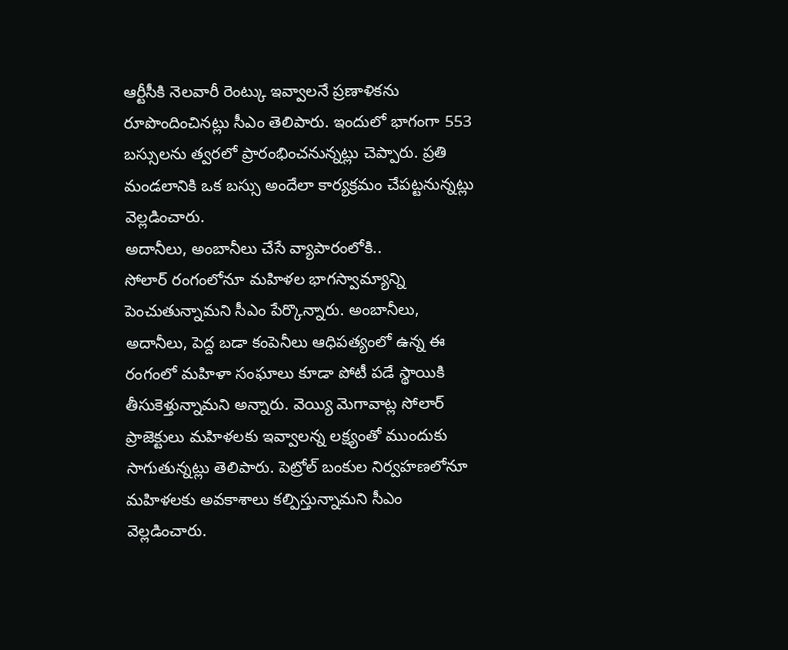ఆర్టీసీకి నెలవారీ రెంట్కు ఇవ్వాలనే ప్రణాళికను రూపొందించినట్లు సీఎం తెలిపారు. ఇందులో భాగంగా 553 బస్సులను త్వరలో ప్రారంభించనున్నట్లు చెప్పారు. ప్రతి మండలానికి ఒక బస్సు అందేలా కార్యక్రమం చేపట్టనున్నట్లు వెల్లడించారు.
అదానీలు, అంబానీలు చేసే వ్యాపారంలోకి..
సోలార్ రంగంలోనూ మహిళల భాగస్వామ్యాన్ని పెంచుతున్నామని సీఎం పేర్కొన్నారు. అంబానీలు, అదానీలు, పెద్ద బడా కంపెనీలు ఆధిపత్యంలో ఉన్న ఈ రంగంలో మహిళా సంఘాలు కూడా పోటీ పడే స్థాయికి తీసుకెళ్తున్నామని అన్నారు. వెయ్యి మెగావాట్ల సోలార్ ప్రాజెక్టులు మహిళలకు ఇవ్వాలన్న లక్ష్యంతో ముందుకు సాగుతున్నట్లు తెలిపారు. పెట్రోల్ బంకుల నిర్వహణలోనూ మహిళలకు అవకాశాలు కల్పిస్తున్నామని సీఎం వెల్లడించారు.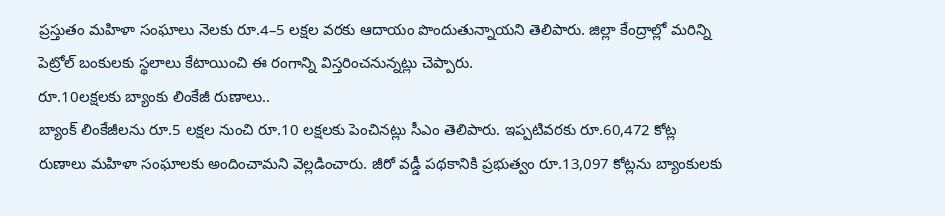ప్రస్తుతం మహిళా సంఘాలు నెలకు రూ.4–5 లక్షల వరకు ఆదాయం పొందుతున్నాయని తెలిపారు. జిల్లా కేంద్రాల్లో మరిన్ని పెట్రోల్ బంకులకు స్థలాలు కేటాయించి ఈ రంగాన్ని విస్తరించనున్నట్లు చెప్పారు.
రూ.10లక్షలకు బ్యాంకు లింకేజీ రుణాలు..
బ్యాంక్ లింకేజీలను రూ.5 లక్షల నుంచి రూ.10 లక్షలకు పెంచినట్లు సీఎం తెలిపారు. ఇప్పటివరకు రూ.60,472 కోట్ల రుణాలు మహిళా సంఘాలకు అందించామని వెల్లడించారు. జీరో వడ్డీ పథకానికి ప్రభుత్వం రూ.13,097 కోట్లను బ్యాంకులకు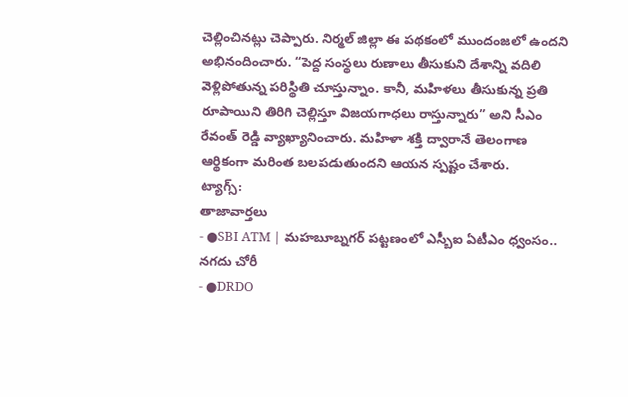చెల్లించినట్లు చెప్పారు. నిర్మల్ జిల్లా ఈ పథకంలో ముందంజలో ఉందని అభినందించారు. “పెద్ద సంస్థలు రుణాలు తీసుకుని దేశాన్ని వదిలి వెళ్లిపోతున్న పరిస్థితి చూస్తున్నాం. కానీ, మహిళలు తీసుకున్న ప్రతి రూపాయిని తిరిగి చెల్లిస్తూ విజయగాధలు రాస్తున్నారు” అని సీఎం రేవంత్ రెడ్డి వ్యాఖ్యానించారు. మహిళా శక్తి ద్వారానే తెలంగాణ ఆర్థికంగా మరింత బలపడుతుందని ఆయన స్పష్టం చేశారు.
ట్యాగ్స్:
తాజావార్తలు
- ●SBI ATM | మహబూబ్నగర్ పట్టణంలో ఎస్బీఐ ఏటీఎం ధ్వంసం.. నగదు చోరీ
- ●DRDO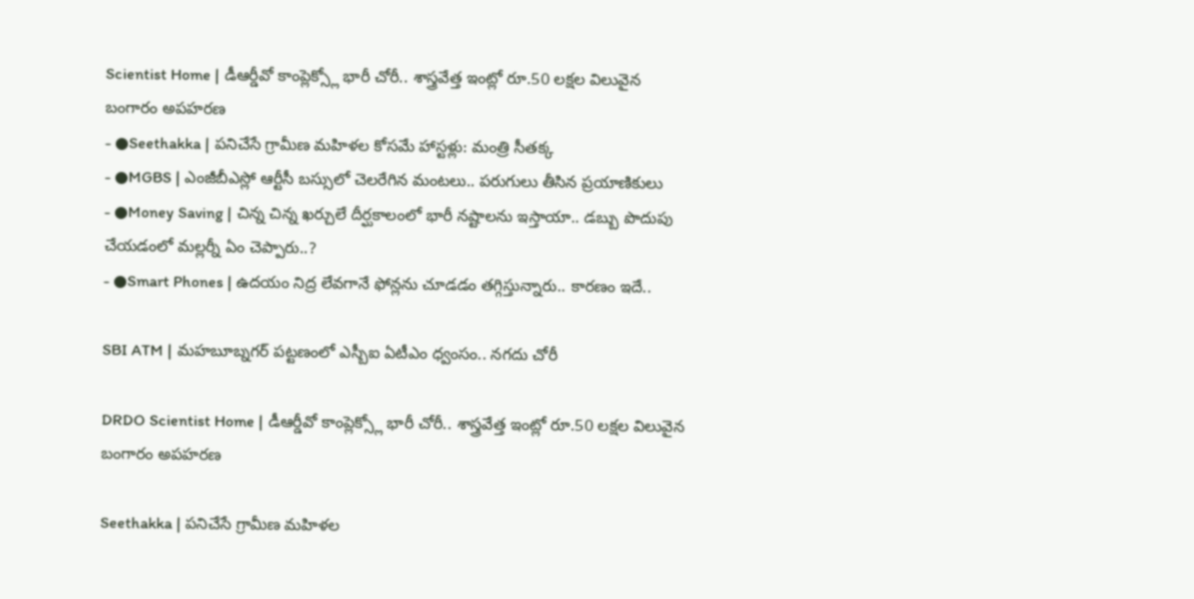Scientist Home | డీఆర్డీవో కాంప్లెక్స్లో భారీ చోరీ.. శాస్త్రవేత్త ఇంట్లో రూ.50 లక్షల విలువైన బంగారం అపహరణ
- ●Seethakka | పనిచేసే గ్రామీణ మహిళల కోసమే హాస్టళ్లు: మంత్రి సీతక్క
- ●MGBS | ఎంజీబీఎస్లో ఆర్టీసీ బస్సులో చెలరేగిన మంటలు.. పరుగులు తీసిన ప్రయాణికులు
- ●Money Saving | చిన్న చిన్న ఖర్చులే దీర్ఘకాలంలో భారీ నష్టాలను ఇస్తాయా.. డబ్బు పొదుపు చేయడంలో మల్లర్నీ ఏం చెప్పారు..?
- ●Smart Phones | ఉదయం నిద్ర లేవగానే ఫోన్లను చూడడం తగ్గిస్తున్నారు.. కారణం ఇదే..

SBI ATM | మహబూబ్నగర్ పట్టణంలో ఎస్బీఐ ఏటీఎం ధ్వంసం.. నగదు చోరీ

DRDO Scientist Home | డీఆర్డీవో కాంప్లెక్స్లో భారీ చోరీ.. శాస్త్రవేత్త ఇంట్లో రూ.50 లక్షల విలువైన బంగారం అపహరణ

Seethakka | పనిచేసే గ్రామీణ మహిళల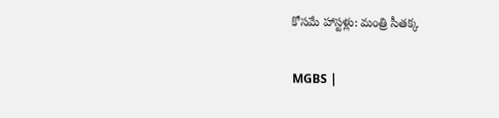కోసమే హాస్టళ్లు: మంత్రి సీతక్క

MGBS |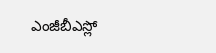ఎంజీబీఎస్లో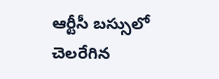ఆర్టీసీ బస్సులో చెలరేగిన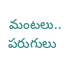మంటలు.. పరుగులు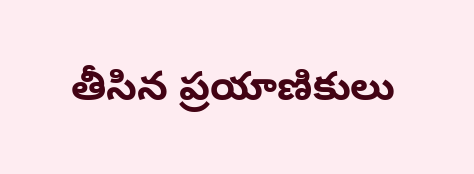తీసిన ప్రయాణికులు